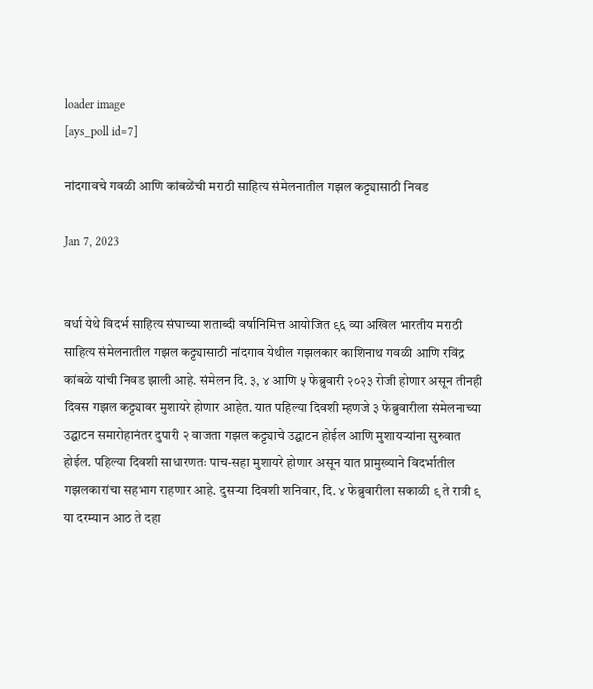loader image
[ays_poll id=7]

नांदगावचे गवळी आणि कांबळेंची मराठी साहित्य संमेलनातील गझल कट्ट्यासाठी निवड

Jan 7, 2023


वर्धा येथे विदर्भ साहित्य संघाच्या शताब्दी वर्षानिमित्त आयोजित ९६ व्या अखिल भारतीय मराठी साहित्य संमेलनातील गझल कट्ट्यासाठी नांदगाव येथील गझलकार काशिनाथ गवळी आणि रविंद्र कांबळे यांची निवड झाली आहे. संमेलन दि. ३, ४ आणि ५ फेब्रुवारी २०२३ रोजी होणार असून तीनही दिवस गझल कट्ट्यावर मुशायरे होणार आहेत. यात पहिल्या दिवशी म्हणजे ३ फेब्रुवारीला संमेलनाच्या उद्घाटन समारोहानंतर दुपारी २ वाजता गझल कट्ट्याचे उद्घाटन होईल आणि मुशायऱ्यांना सुरुवात होईल. पहिल्या दिवशी साधारणतः पाच-सहा मुशायरे होणार असून यात प्रामुख्याने विदर्भातील गझलकारांचा सहभाग राहणार आहे. दुसऱ्या दिवशी शनिवार, दि. ४ फेब्रुवारीला सकाळी ९ ते रात्री ९ या दरम्यान आठ ते दहा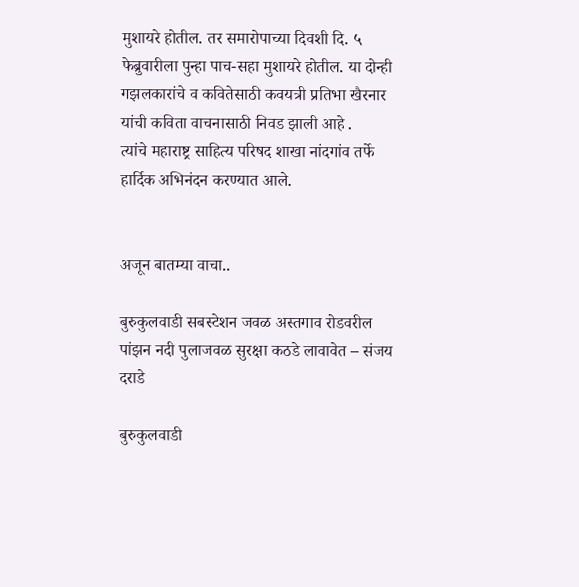मुशायरे होतील. तर समारोपाच्या दिवशी दि. ५ फेब्रुवारीला पुन्हा पाच-सहा मुशायरे होतील. या दोन्ही गझलकारांचे व कवितेसाठी कवयत्री प्रतिभा खैरनार यांची कविता वाचनासाठी निवड झाली आहे .
त्यांचे महाराष्ट्र साहित्य परिषद शाखा नांदगांव तर्फे हार्दिक अभिनंदन करण्यात आले.


अजून बातम्या वाचा..

बुरुकुलवाडी सबस्टेशन जवळ अस्तगाव रोडवरील पांझन नदी पुलाजवळ सुरक्षा कठडे लावावेत – संजय दराडे

बुरुकुलवाडी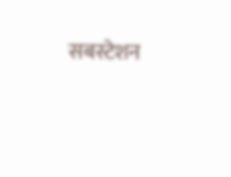सबस्टेशन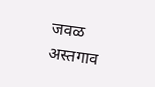जवळ अस्तगाव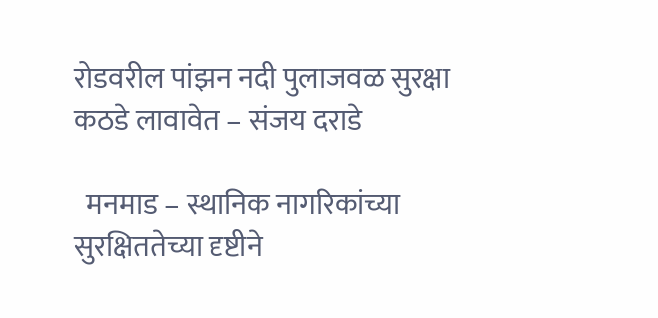रोडवरील पांझन नदी पुलाजवळ सुरक्षा कठडे लावावेत – संजय दराडे

  मनमाड – स्थानिक नागरिकांच्या सुरक्षिततेच्या दृष्टीने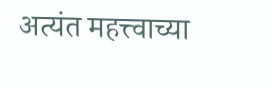अत्यंत महत्त्वाच्या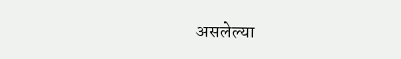असलेल्या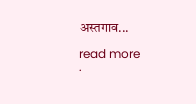अस्तगाव...

read more
.